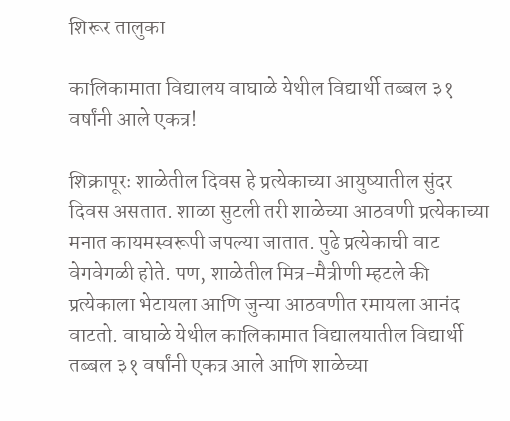शिरूर तालुका

कालिकामाता विद्यालय वाघाळे येथील विद्यार्थी तब्बल ३१ वर्षांनी आले एकत्र!

शिक्रापूरः शाळेतील दिवस हे प्रत्येकाच्या आयुष्यातील सुंदर दिवस असतात. शाळा सुटली तरी शाळेच्या आठवणी प्रत्येकाच्या मनात कायमस्वरूपी जपल्या जातात. पुढे प्रत्येकाची वाट वेगवेगळी होते. पण, शाळेतील मित्र-मैत्रीणी म्हटले की प्रत्येकाला भेटायला आणि जुन्या आठवणीत रमायला आनंद वाटतो. वाघाळे येथील कालिकामात विद्यालयातील विद्यार्थी तब्बल ३१ वर्षांनी एकत्र आले आणि शाळेच्या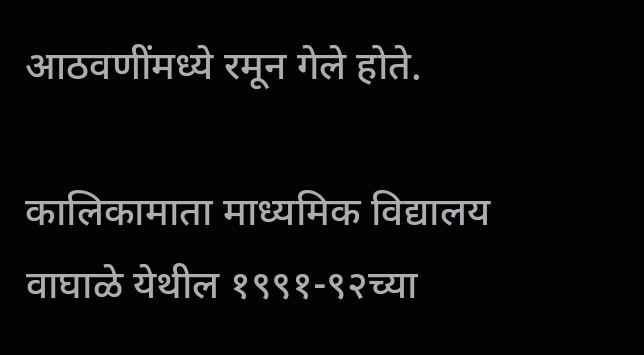आठवणींमध्ये रमून गेले होते.

कालिकामाता माध्यमिक विद्यालय वाघाळे येथील १९९१-९२च्या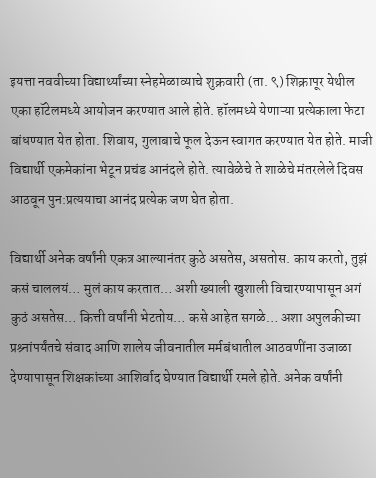इयत्ता नववीच्या विद्यार्थ्यांच्या स्नेहमेळाव्याचे शुक्रवारी (ता. ९) शिक्रापूर येथील एका हॉटेलमध्ये आयोजन करण्यात आले होते. हॉलमध्ये येणाऱ्या प्रत्येकाला फेटा बांधण्यात येत होता. शिवाय, गुलाबाचे फूल देऊन स्वागत करण्यात येत होते. माजी विद्यार्थी एकमेकांना भेटून प्रचंड आनंदले होते. त्यावेळेचे ते शाळेचे मंतरलेले दिवस आठवून पुन:प्रत्ययाचा आनंद प्रत्येक जण घेत होता.

विद्यार्थी अनेक वर्षांनी एकत्र आल्यानंतर कुठे असतेस, असतोस. काय करतो, तुझं कसं चाललयं… मुलं काय करतात… अशी ख्याली खुशाली विचारण्यापासून अगं कुठं असतेस… कित्ती वर्षांनी भेटतोय… कसे आहेत सगळे… अशा अपुलकीच्या प्रश्र्नांपर्यंतचे संवाद आणि शालेय जीवनातील मर्मबंधातील आठवणींना उजाळा देण्यापासून शिक्षकांच्या आशिर्वाद घेण्यात विद्यार्थी रमले होते. अनेक वर्षांनी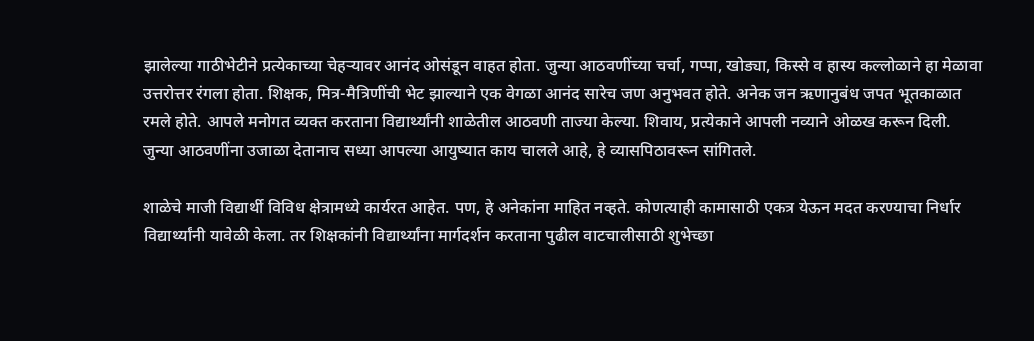झालेल्या गाठीभेटीने प्रत्येकाच्या चेहऱ्यावर आनंद ओसंडून वाहत होता. जुन्या आठवणींच्या चर्चा, गप्पा, खोड्या, किस्से व हास्य कल्लोळाने हा मेळावा उत्तरोत्तर रंगला होता. शिक्षक, मित्र-मैत्रिणींची भेट झाल्याने एक वेगळा आनंद सारेच जण अनुभवत होते. अनेक जन ऋणानुबंध जपत भूतकाळात रमले होते. आपले मनोगत व्यक्त करताना विद्यार्थ्यांनी शाळेतील आठवणी ताज्या केल्या. शिवाय, प्रत्येकाने आपली नव्याने ओळख करून दिली. जुन्या आठवणींना उजाळा देतानाच सध्या आपल्या आयुष्यात काय चालले आहे, हे व्यासपिठावरून सांगितले.

शाळेचे माजी विद्यार्थी विविध क्षेत्रामध्ये कार्यरत आहेत. पण, हे अनेकांना माहित नव्हते. कोणत्याही कामासाठी एकत्र येऊन मदत करण्याचा निर्धार विद्यार्थ्यांनी यावेळी केला. तर शिक्षकांनी विद्यार्थ्यांना मार्गदर्शन करताना पुढील वाटचालीसाठी शुभेच्छा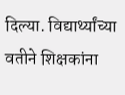दिल्या. विद्यार्थ्यांच्या वतीने शिक्षकांना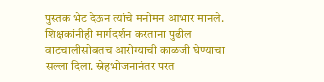पुस्तक भेट देऊन त्यांचे मनोमन आभार मानले. शिक्षकांनीही मार्गदर्शन करताना पुढील वाटचालीसोबतच आरोग्याची काळजी घेण्याचा सल्ला दिला. स्नेहभोजनानंतर परत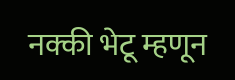नक्की भेटू म्हणून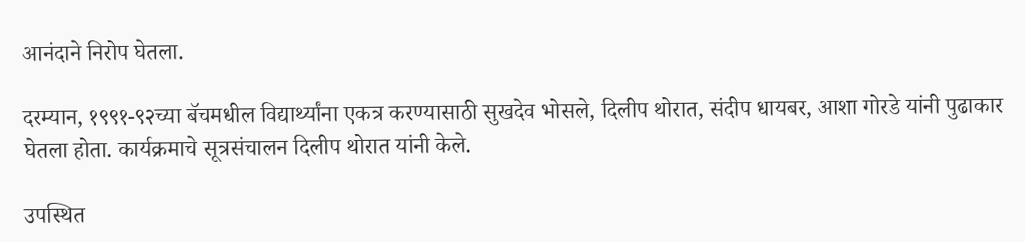आनंदाने निरोप घेतला.

दरम्यान, १९९१-९२च्या बॅचमधील विद्यार्थ्यांना एकत्र करण्यासाठी सुखदेव भोसले, दिलीप थोरात, संदीप धायबर, आशा गोरडे यांनी पुढाकार घेतला होता. कार्यक्रमाचे सूत्रसंचालन दिलीप थोरात यांनी केले.

उपस्थित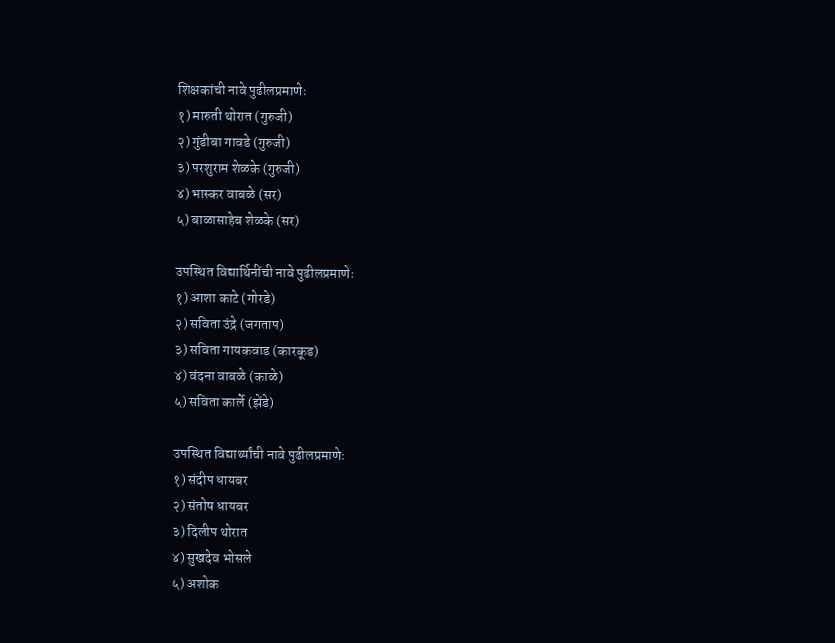शिक्षकांची नावे पुढीलप्रमाणेः
१) मारुती थोरात (गुरुजी)
२) गुंडीबा गावडे (गुरुजी)
३) परशुराम शेळके (गुरुजी)
४) भास्कर वाबळे (सर)
५) बाळासाहेब शेळके (सर)

उपस्थित विद्यार्थिनींची नावे पुढीलप्रमाणेः
१) आशा काटे (गोरडे)
२) सविता उंद्रे (जगताप)
३) सविता गायकवाड (कारकूड)
४) वंदना वाबळे (काळे)
५) सविता कार्ले (झेंडे)

उपस्थित विद्यार्थ्यांची नावे पुढीलप्रमाणेः
१) संदीप धायबर
२) संतोष धायबर
३) दिलीप थोरात
४) सुखदेव भोसले
५) अशोक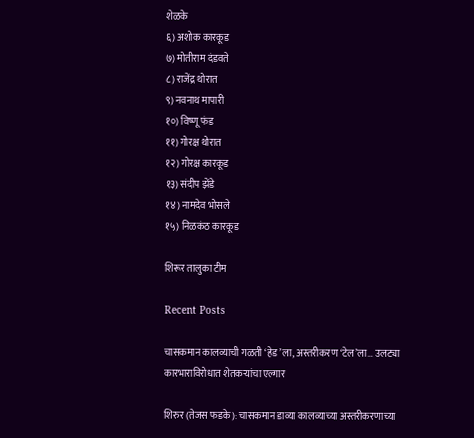शेळके
६) अशोक कारकूड
७) मोतीराम दंडवते
८) राजेंद्र थोरात
९) नवनाथ मापारी
१०) विष्णू फंड
११) गोरक्ष थोरात
१२) गोरक्ष कारकूड
१३) संदीप झेंडे
१४) नामदेव भोसले
१५) निळकंठ कारकूड

शिरूर तालुका टीम

Recent Posts

चासकमान कालव्याची गळती ‘हेड’ला, अस्तरीकरण ‘टेल’ला… उलट्या कारभाराविरोधात शेतकऱ्यांचा एल्गार

शिरुर (तेजस फडके): चासकमान डाव्या कालव्याच्या अस्तरीकरणाच्या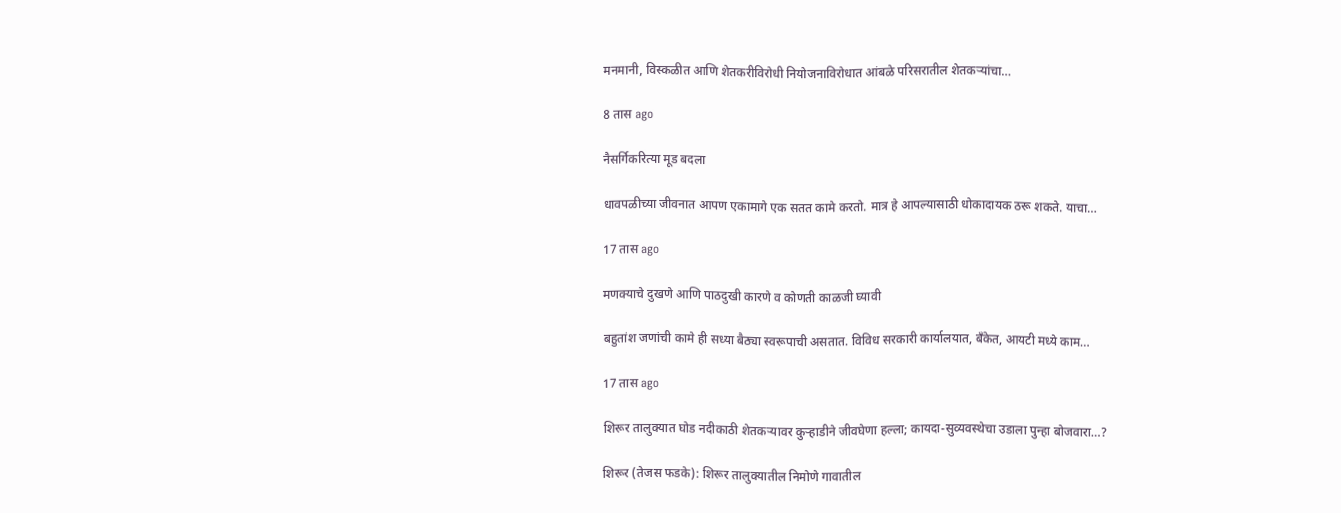मनमानी, विस्कळीत आणि शेतकरीविरोधी नियोजनाविरोधात आंबळे परिसरातील शेतकऱ्यांचा…

8 तास ago

नैसर्गिकरित्या मूड बदला

धावपळीच्या जीवनात आपण एकामागे एक सतत कामे करतो. मात्र हे आपल्यासाठी धोकादायक ठरू शकते. याचा…

17 तास ago

मणक्याचे दुखणे आणि पाठदुखी कारणे व कोणती काळजी घ्यावी

बहुतांश जणांची कामे ही सध्या बैठ्या स्वरूपाची असतात. विविध सरकारी कार्यालयात, बँकेत, आयटी मध्ये काम…

17 तास ago

शिरूर तालुक्यात घोड नदीकाठी शेतकऱ्यावर कुऱ्हाडीने जीवघेणा हल्ला; कायदा-सुव्यवस्थेचा उडाला पुन्हा बोजवारा…?

शिरूर (तेजस फडके): शिरूर तालुक्यातील निमोणे गावातील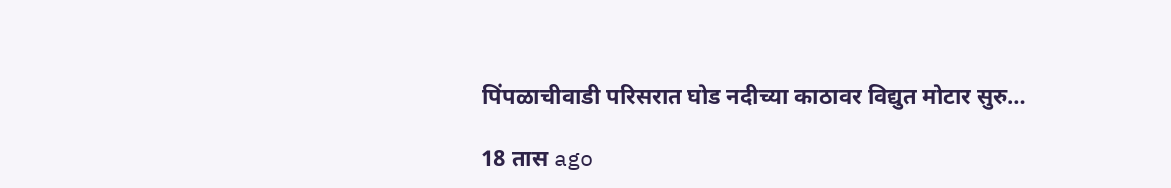पिंपळाचीवाडी परिसरात घोड नदीच्या काठावर विद्युत मोटार सुरु…

18 तास ago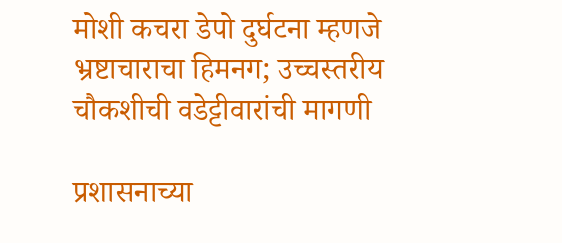मोशी कचरा डेपो दुर्घटना म्हणजे भ्रष्टाचाराचा हिमनग; उच्चस्तरीय चौकशीची वडेट्टीवारांची मागणी

प्रशासनाच्या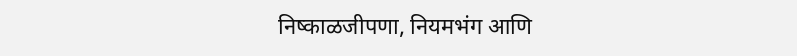निष्काळजीपणा, नियमभंग आणि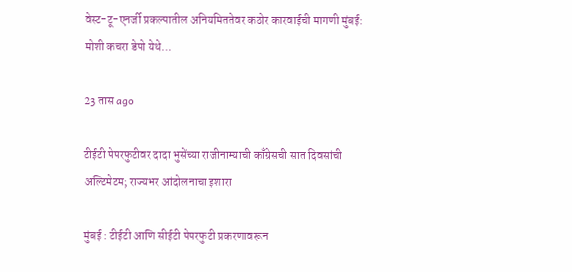वेस्ट-टू-एनर्जी प्रकल्पातील अनियमिततेवर कठोर कारवाईची मागणी मुंबई: मोशी कचरा डेपो येथे…

23 तास ago

टीईटी पेपरफुटीवर दादा भुसेंच्या राजीनाम्याची काँग्रेसची सात दिवसांची अल्टिमेटम; राज्यभर आंदोलनाचा इशारा

मुंबई : टीईटी आणि सीईटी पेपरफुटी प्रकरणावरून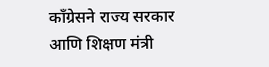काँग्रेसने राज्य सरकार आणि शिक्षण मंत्री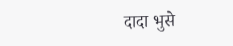दादा भुसे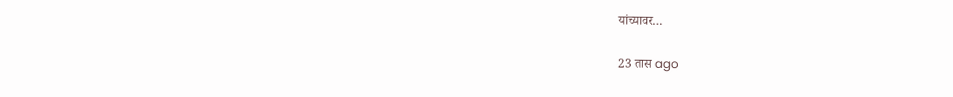यांच्यावर…

23 तास ago